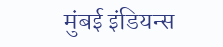मुंबई इंडियन्स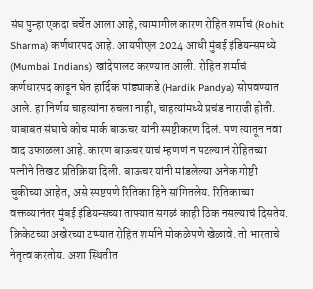संघ पुन्हा एकदा चर्चेत आला आहे, त्यामागील कारण रोहित शर्माचं (Rohit Sharma) कर्णधारपद आहे. आयपीएल 2024 आधी मुंबई इंडियन्समध्ये (Mumbai Indians) खांदेपालट करण्यात आली. रोहित शर्माचं कर्णधारपद काढून घेत हार्दिक पांड्याकडे (Hardik Pandya) सोपवण्यात आले. हा निर्णय चाहत्यांना रुचला नाही, चाहत्यांमध्ये प्रचंड नाराजी होती.
याबाबत संघाचे कोच मार्क बाऊचर यांनी स्पष्टीकरण दिलं. पण त्यातून नवा वाद उफाळला आहे. कारण बाऊचर याचं म्हणणं न पटल्यानं रोहितच्या पत्नीने तिखट प्रतिक्रिया दिली. बाऊचर यांनी मांडलेल्या अनेक गोष्टी चुकीच्या आहेत, असे स्पष्टपणे रितिका हिने सांगितलेय. रितिकाच्या वक्तव्यानंतर मुंबई इंडियन्सच्या ताफ्यात सगळं काही ठिक नसल्याचं दिसतेय.
क्रिकेटच्या अखेरच्या टप्प्यात रोहित शर्माने मोकळेपणे खेळावे. तो भारताचे नेतृत्व करतोय. अशा स्थितीत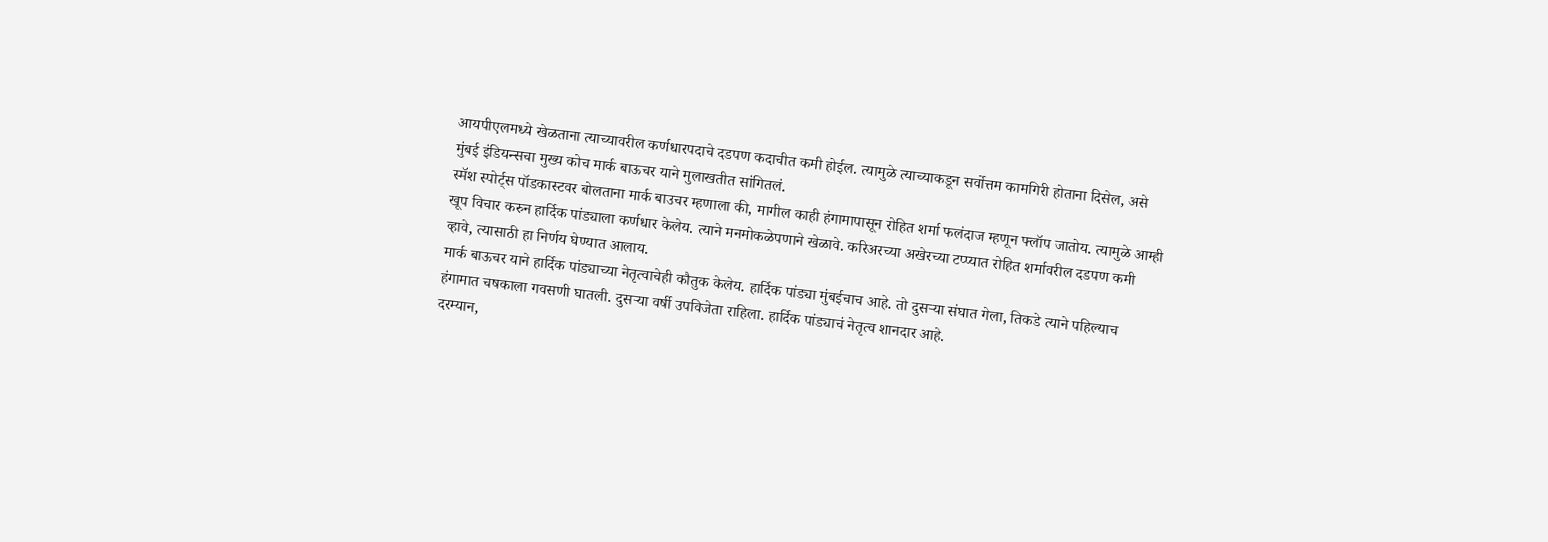आयपीएलमध्ये खेळताना त्याच्यावरील कर्णधारपदाचे दडपण कदाचीत कमी होईल. त्यामुळे त्याच्याकडून सर्वोत्तम कामगिरी होताना दिसेल, असे मुंबई इंडियन्सचा मुख्य कोच मार्क बाऊचर याने मुलाखतीत सांगितलं.
स्मॅश स्पोर्ट्स पॉडकास्टवर बोलताना मार्क बाउचर म्हणाला की, मागील काही हंगामापासून रोहित शर्मा फलंदाज म्हणून फ्लॉप जातोय. त्यामुळे आम्ही खूप विचार करुन हार्दिक पांड्याला कर्णधार केलेय. त्याने मनमोकळेपणाने खेळावे. करिअरच्या अखेरच्या टप्प्यात रोहित शर्मावरील दडपण कमी व्हावे, त्यासाठी हा निर्णय घेण्यात आलाय.
मार्क बाऊचर याने हार्दिक पांड्याच्या नेतृत्वाचेही कौतुक केलेय. हार्दिक पांड्या मुंबईचाच आहे. तो दुसऱ्या संघात गेला, तिकडे त्याने पहिल्याच हंगामात चषकाला गवसणी घातली. दुसऱ्या वर्षी उपविजेता राहिला. हार्दिक पांड्याचं नेतृत्व शानदार आहे.
दरम्यान,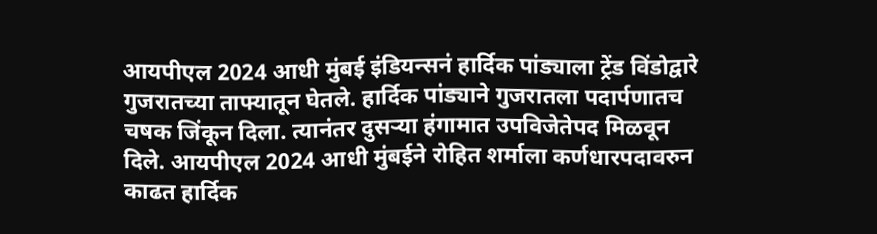आयपीएल 2024 आधी मुंबई इंडियन्सनं हार्दिक पांड्याला ट्रेंड विंडोद्वारे गुजरातच्या ताफ्यातून घेतले. हार्दिक पांड्याने गुजरातला पदार्पणातच चषक जिंकून दिला. त्यानंतर दुसऱ्या हंगामात उपविजेतेपद मिळवून दिले. आयपीएल 2024 आधी मुंबईने रोहित शर्माला कर्णधारपदावरुन काढत हार्दिक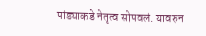पांड्याकडे नेतृत्व सोपवलं. यावरुन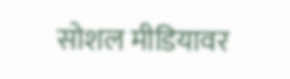सोशल मीडियावर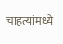चाहत्यांमध्ये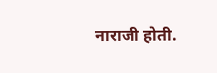नाराजी होती.